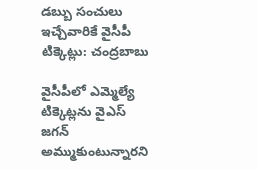డబ్బు సంచులు ఇచ్చేవారికే వైసీపీ టిక్కెట్లు: చంద్రబాబు

వైసీపీలో ఎమ్మెల్యే టిక్కెట్లను వైఎస్ జగన్ అమ్ముకుంటున్నారని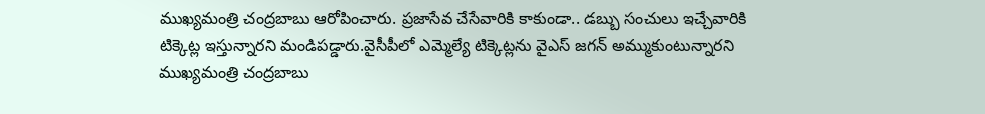ముఖ్యమంత్రి చంద్రబాబు ఆరోపించారు. ప్రజాసేవ చేసేవారికి కాకుండా.. డబ్బు సంచులు ఇచ్చేవారికి టిక్కెట్ల ఇస్తున్నారని మండిపడ్డారు.వైసీపీలో ఎమ్మెల్యే టిక్కెట్లను వైఎస్ జగన్ అమ్ముకుంటున్నారని ముఖ్యమంత్రి చంద్రబాబు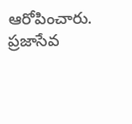ఆరోపించారు. ప్రజాసేవ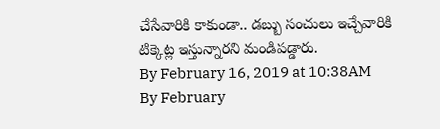చేసేవారికి కాకుండా.. డబ్బు సంచులు ఇచ్చేవారికి టిక్కెట్ల ఇస్తున్నారని మండిపడ్డారు.
By February 16, 2019 at 10:38AM
By February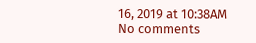16, 2019 at 10:38AM
No comments